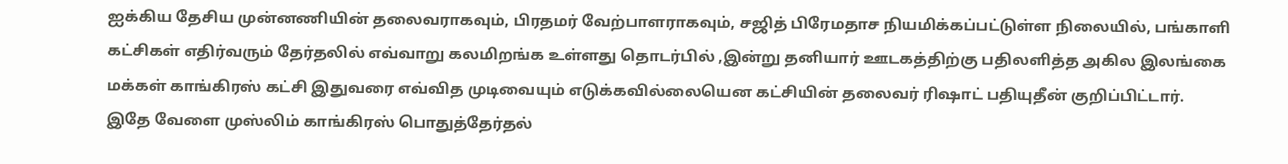ஐக்கிய தேசிய முன்னணியின் தலைவராகவும், பிரதமர் வேற்பாளராகவும், சஜித் பிரேமதாச நியமிக்கப்பட்டுள்ள நிலையில், பங்காளி கட்சிகள் எதிர்வரும் தேர்தலில் எவ்வாறு கலமிறங்க உள்ளது தொடர்பில் ,இன்று தனியார் ஊடகத்திற்கு பதிலளித்த அகில இலங்கை மக்கள் காங்கிரஸ் கட்சி இதுவரை எவ்வித முடிவையும் எடுக்கவில்லையென கட்சியின் தலைவர் ரிஷாட் பதியுதீன் குறிப்பிட்டார்.
இதே வேளை முஸ்லிம் காங்கிரஸ் பொதுத்தேர்தல்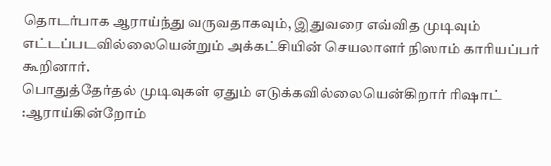தொடர்பாக ஆராய்ந்து வருவதாகவும், இதுவரை எவ்வித முடிவும் எட்டப்படவில்லையென்றும் அக்கட்சியின் செயலாளர் நிஸாம் காரியப்பர் கூறினார்.
பொதுத்தேர்தல் முடிவுகள் ஏதும் எடுக்கவில்லையென்கிறார் ரிஷாட் :ஆராய்கின்றோம்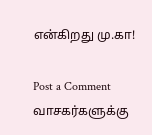என்கிறது மு.கா!

Post a Comment
வாசகர்களுக்கு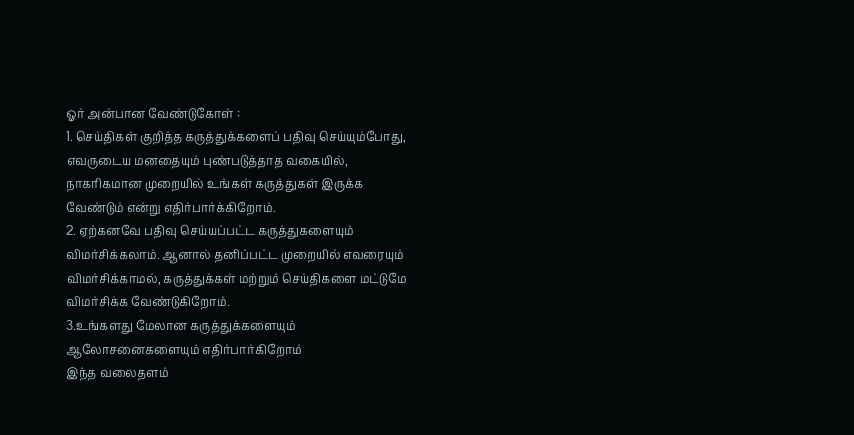ஓர் அன்பான வேண்டுகோள் :
1. செய்திகள் குறித்த கருத்துக்களைப் பதிவு செய்யும்போது, எவருடைய மனதையும் புண்படுத்தாத வகையில், நாகரிகமான முறையில் உங்கள் கருத்துகள் இருக்க வேண்டும் என்று எதிர்பார்க்கிறோம்.
2. ஏற்கனவே பதிவு செய்யப்பட்ட கருத்துகளையும் விமர்சிக்கலாம். ஆனால் தனிப்பட்ட முறையில் எவரையும் விமர்சிக்காமல், கருத்துக்கள் மற்றும் செய்திகளை மட்டுமே விமர்சிக்க வேண்டுகிறோம்.
3.உங்களது மேலான கருத்துக்களையும் ஆலோசனைகளையும் எதிர்பார்கிறோம்
இந்த வலைதளம்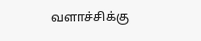வளாச்சிக்கு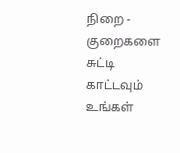நிறை - குறைகளை
சுட்டி காட்டவும் உங்கள்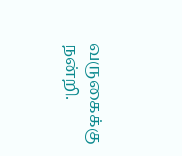வருகைக்கு நன்றி.